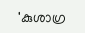'കുശാഗ്ര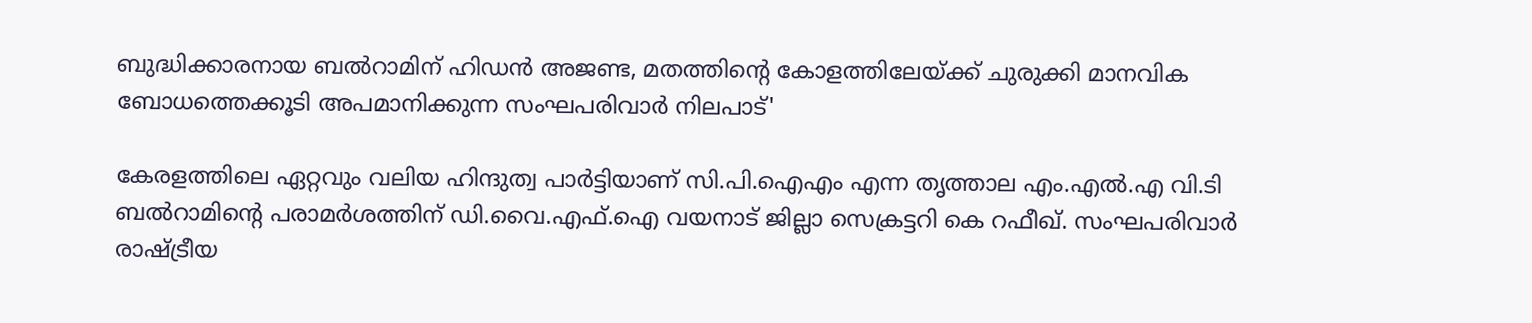ബുദ്ധിക്കാരനായ ബല്‍റാമിന് ഹിഡന്‍ അജണ്ട, മതത്തിന്റെ കോളത്തിലേയ്ക്ക് ചുരുക്കി മാനവിക ബോധത്തെക്കൂടി അപമാനിക്കുന്ന സംഘപരിവാര്‍ നിലപാട്'

കേരളത്തിലെ ഏറ്റവും വലിയ ഹിന്ദുത്വ പാര്‍ട്ടിയാണ് സി.പി.ഐഎം എന്ന തൃത്താല എം.എല്‍.എ വി.ടി ബല്‍റാമിന്റെ പരാമര്‍ശത്തിന് ഡി.വൈ.എഫ്.ഐ വയനാട് ജില്ലാ സെക്രട്ടറി കെ റഫീഖ്. സംഘപരിവാര്‍ രാഷ്ട്രീയ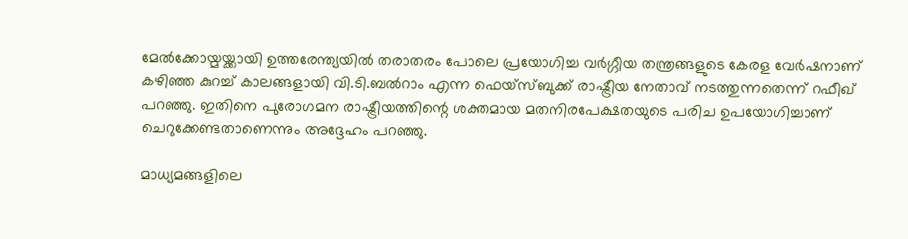മേല്‍ക്കോയ്മയ്ക്കായി ഉത്തരേന്ത്യയില്‍ തരാതരം പോലെ പ്രയോഗിച്ച വര്‍ഗ്ഗീയ തന്ത്രങ്ങളുടെ കേരള വേര്‍ഷനാണ് കഴിഞ്ഞ കുറച്ച് കാലങ്ങളായി വി.ടി.ബല്‍റാം എന്ന ഫെയ്‌സ്ബുക്ക് രാഷ്ട്രീയ നേതാവ് നടത്തുന്നതെന്ന് റഫീഖ് പറഞ്ഞു. ഇതിനെ പുരോഗമന രാഷ്ട്രീയത്തിന്റെ ശക്തമായ മതനിരപേക്ഷതയുടെ പരിച ഉപയോഗിച്ചാണ് ചെറുക്കേണ്ടതാണെന്നും അദ്ദേഹം പറഞ്ഞു.

മാധ്യമങ്ങളിലെ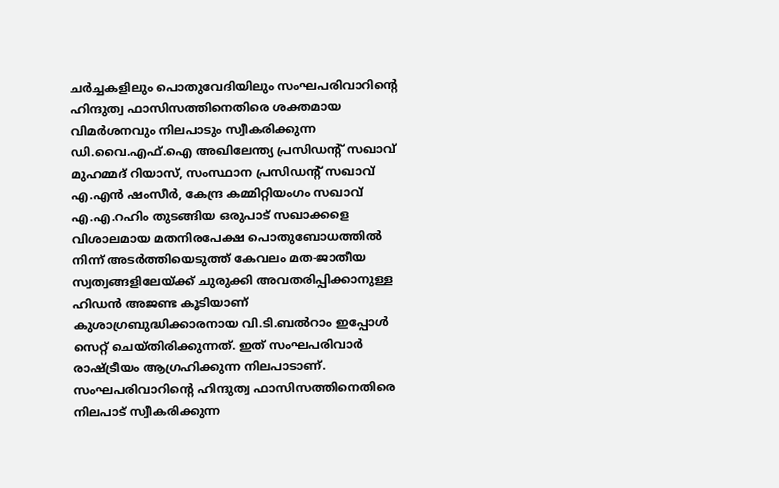ചര്‍ച്ചകളിലും പൊതുവേദിയിലും സംഘപരിവാറിന്റെ ഹിന്ദുത്വ ഫാസിസത്തിനെതിരെ ശക്തമായ വിമര്‍ശനവും നിലപാടും സ്വീകരിക്കുന്ന ഡി.വൈ.എഫ്.ഐ അഖിലേന്ത്യ പ്രസിഡന്റ് സഖാവ് മുഹമ്മദ് റിയാസ്, സംസ്ഥാന പ്രസിഡന്റ് സഖാവ് എ.എന്‍ ഷംസീര്‍, കേന്ദ്ര കമ്മിറ്റിയംഗം സഖാവ് എ.എ.റഹിം തുടങ്ങിയ ഒരുപാട് സഖാക്കളെ വിശാലമായ മതനിരപേക്ഷ പൊതുബോധത്തില്‍ നിന്ന് അടര്‍ത്തിയെടുത്ത് കേവലം മത-ജാതീയ സ്വത്വങ്ങളിലേയ്ക്ക് ചുരുക്കി അവതരിപ്പിക്കാനുള്ള ഹിഡന്‍ അജണ്ട കൂടിയാണ് കുശാഗ്രബുദ്ധിക്കാരനായ വി.ടി.ബല്‍റാം ഇപ്പോള്‍ സെറ്റ് ചെയ്തിരിക്കുന്നത്. ഇത് സംഘപരിവാര്‍ രാഷ്ട്രീയം ആഗ്രഹിക്കുന്ന നിലപാടാണ്. സംഘപരിവാറിന്റെ ഹിന്ദുത്വ ഫാസിസത്തിനെതിരെ നിലപാട് സ്വീകരിക്കുന്ന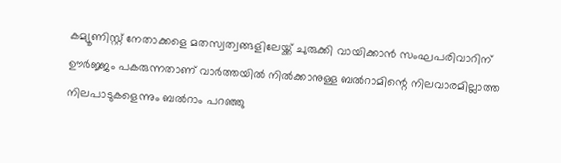കമ്യൂണിസ്റ്റ് നേതാക്കളെ മതസ്വത്വങ്ങളിലേയ്ക്ക് ചുരുക്കി വായിക്കാന്‍ സംഘപരിവാറിന് ഊര്‍ജ്ജം പകരുന്നതാണ് വാര്‍ത്തയില്‍ നില്‍ക്കാനുള്ള ബല്‍റാമിന്റെ നിലവാരമില്ലാത്ത നിലപാടുകളെന്നും ബല്‍റാം പറഞ്ഞു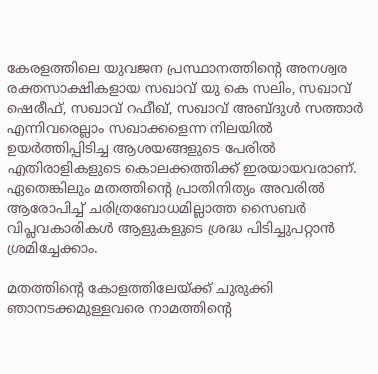കേരളത്തിലെ യുവജന പ്രസ്ഥാനത്തിന്റെ അനശ്വര രക്തസാക്ഷികളായ സഖാവ് യു കെ സലിം, സഖാവ് ഷെരീഫ്, സഖാവ് റഫീഖ്, സഖാവ് അബ്ദുള്‍ സത്താര്‍ എന്നിവരെല്ലാം സഖാക്കളെന്ന നിലയില്‍ ഉയര്‍ത്തിപ്പിടിച്ച ആശയങ്ങളുടെ പേരില്‍ എതിരാളികളുടെ കൊലക്കത്തിക്ക് ഇരയായവരാണ്. ഏതെങ്കിലും മതത്തിന്റെ പ്രാതിനിത്യം അവരില്‍ ആരോപിച്ച് ചരിത്രബോധമില്ലാത്ത സൈബര്‍ വിപ്ലവകാരികള്‍ ആളുകളുടെ ശ്രദ്ധ പിടിച്ചുപറ്റാന്‍ ശ്രമിച്ചേക്കാം.

മതത്തിന്റെ കോളത്തിലേയ്ക്ക് ചുരുക്കി ഞാനടക്കമുള്ളവരെ നാമത്തിന്റെ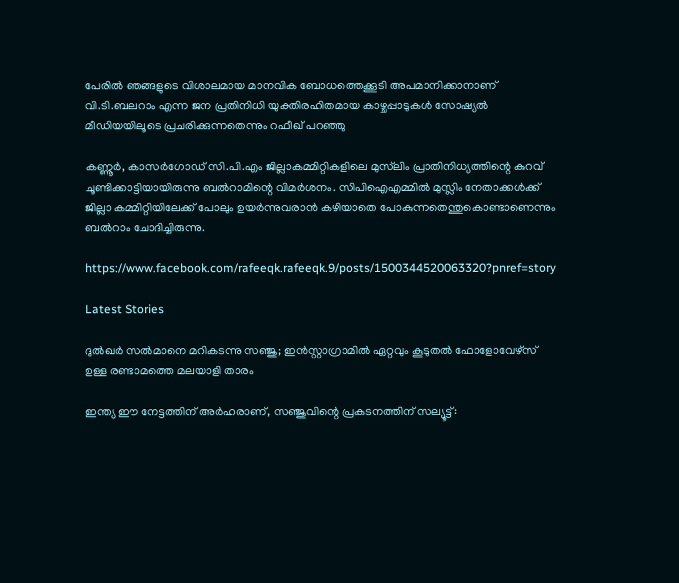പേരില്‍ ഞങ്ങളുടെ വിശാലമായ മാനവിക ബോധത്തെക്കൂടി അപമാനിക്കാനാണ് വി.ടി.ബലറാം എന്ന ജന പ്രതിനിധി യുക്തിരഹിതമായ കാഴ്ചപ്പാടുകള്‍ സോഷ്യല്‍ മീഡിയയിലൂടെ പ്രചരിക്കുന്നതെന്നും റഫീഖ് പറഞ്ഞു

കണ്ണൂര്‍, കാസര്‍ഗോഡ് സി.പി.എം ജില്ലാകമ്മിറ്റികളിലെ മുസ്‌ലിം പ്രാതിനിധ്യത്തിന്റെ കുറവ് ചൂണ്ടിക്കാട്ടിയായിരുന്നു ബല്‍റാമിന്റെ വിമര്‍ശനം. സിപിഐഎമ്മില്‍ മുസ്ലിം നേതാക്കള്‍ക്ക് ജില്ലാ കമ്മിറ്റിയിലേക്ക് പോലും ഉയര്‍ന്നുവരാന്‍ കഴിയാതെ പോകുന്നതെന്തുകൊണ്ടാണെന്നും ബല്‍റാം ചോദിച്ചിരുന്നു.

https://www.facebook.com/rafeeqk.rafeeqk.9/posts/1500344520063320?pnref=story

Latest Stories

ദുൽഖർ സൽമാനെ മറികടന്നു സഞ്ജു; ഇൻസ്റ്റാഗ്രാമിൽ ഏറ്റവും കൂടുതൽ ഫോളോവേഴ്സ് ഉള്ള രണ്ടാമത്തെ മലയാളി താരം

ഇന്ത്യ ഈ നേട്ടത്തിന് അർഹരാണ്, സഞ്ജുവിന്റെ പ്രകടനത്തിന് സല്യൂട്ട്: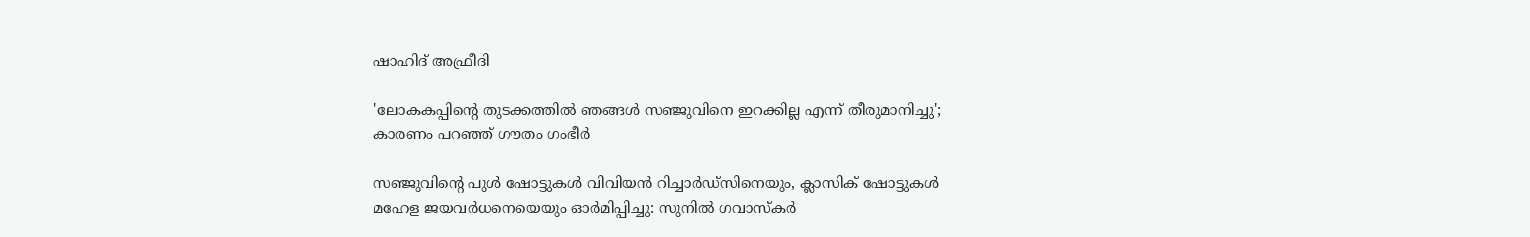ഷാഹിദ് അഫ്രീദി

'ലോകകപ്പിന്റെ തുടക്കത്തിൽ ഞങ്ങൾ സഞ്ജുവിനെ ഇറക്കില്ല എന്ന് തീരുമാനിച്ചു'; കാരണം പറഞ്ഞ് ഗൗതം ഗംഭീർ

സഞ്ജുവിന്റെ പുൾ ഷോട്ടുകൾ വിവിയൻ റിച്ചാർഡ്സിനെയും, ക്ലാസിക് ഷോട്ടുകൾ മഹേള ജയവർധനെയെയും ഓർമിപ്പിച്ചു: സുനിൽ ഗവാസ്കർ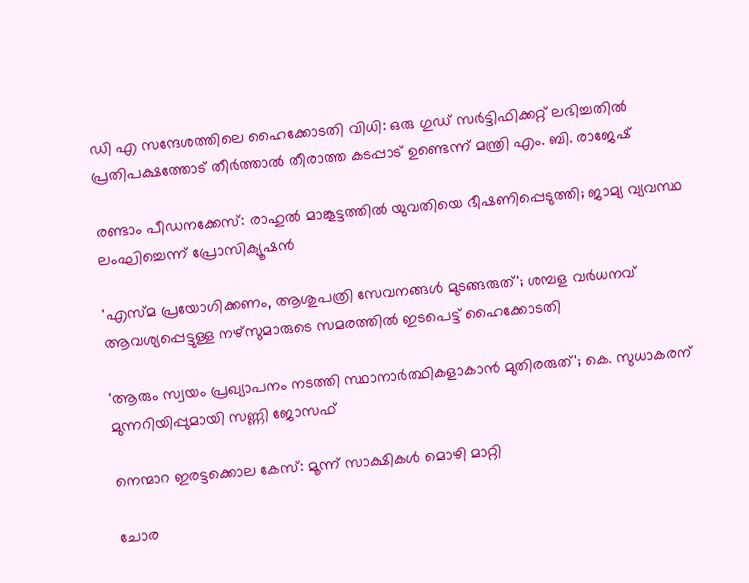ഡി എ സന്ദേശത്തിലെ ഹൈക്കോടതി വിധി: ഒരു ഗുഡ് സര്‍ട്ടിഫിക്കറ്റ് ലഭിച്ചതിൽ പ്രതിപക്ഷത്തോട് തീര്‍ത്താല്‍ തീരാത്ത കടപ്പാട് ഉണ്ടെന്ന് മന്ത്രി എം. ബി. രാജേഷ്

രണ്ടാം പീഡനക്കേസ്: രാഹുൽ മാങ്കൂട്ടത്തിൽ യുവതിയെ ഭീഷണിപ്പെടുത്തി; ജാമ്യ വ്യവസ്ഥ ലംഘിച്ചെന്ന് പ്രോസിക്യൂഷൻ

'എസ്മ പ്രയോഗിക്കണം, ആശുപത്രി സേവനങ്ങള്‍ മുടങ്ങരുത്'; ശമ്പള വര്‍ധനവ് ആവശ്യപ്പെട്ടുള്ള നഴ്സുമാരുടെ സമരത്തിൽ ഇടപെട്ട് ഹൈക്കോടതി

'ആരും സ്വയം പ്രഖ്യാപനം നടത്തി സ്ഥാനാർത്ഥികളാകാൻ മുതിരരുത്'; കെ. സുധാകരന് മുന്നറിയിപ്പുമായി സണ്ണി ജോസഫ്

നെന്മാറ ഇരട്ടക്കൊല കേസ്: മൂന്ന് സാക്ഷികള്‍ മൊഴി മാറ്റി

ചോര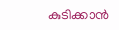കുടിക്കാൻ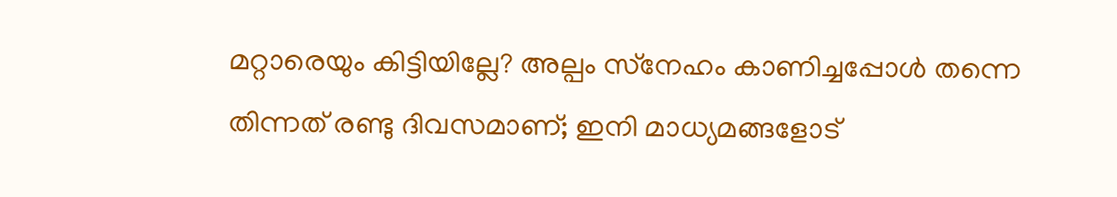മറ്റാരെയും കിട്ടിയില്ലേ? അല്പം സ്‌നേഹം കാണിച്ചപ്പോൾ തന്നെ തിന്നത് രണ്ടു ദിവസമാണ്; ഇനി മാധ്യമങ്ങളോട്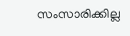സംസാരിക്കില്ല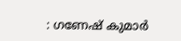: ഗണേഷ് കുമാർ